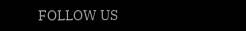FOLLOW US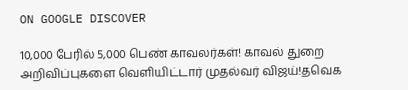ON GOOGLE DISCOVER

10,000 பேரில் 5,000 பெண் காவலர்கள்! காவல் துறை அறிவிப்புகளை வெளியிட்டார் முதல்வர் விஜய்!தவெக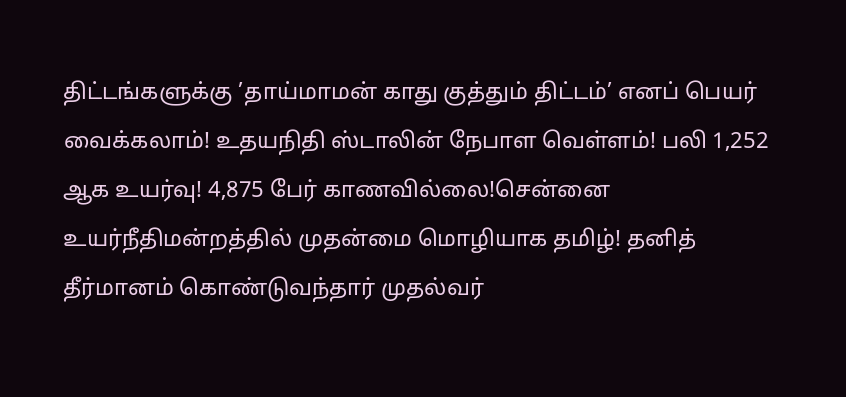திட்டங்களுக்கு ’தாய்மாமன் காது குத்தும் திட்டம்’ எனப் பெயர் வைக்கலாம்! உதயநிதி ஸ்டாலின் நேபாள வெள்ளம்! பலி 1,252 ஆக உயர்வு! 4,875 பேர் காணவில்லை!சென்னை உயர்நீதிமன்றத்தில் முதன்மை மொழியாக தமிழ்! தனித் தீர்மானம் கொண்டுவந்தார் முதல்வர்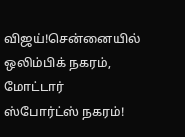விஜய்!சென்னையில் ஒலிம்பிக் நகரம், மோட்டார் ஸ்போர்ட்ஸ் நகரம்!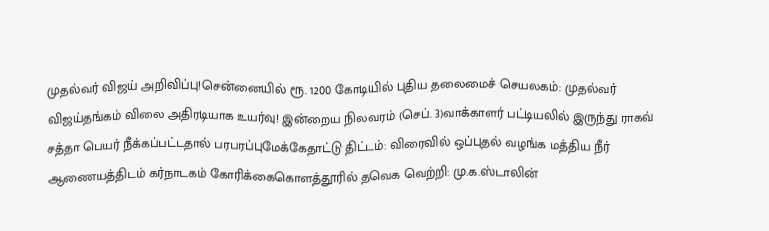முதல்வர் விஜய் அறிவிப்பு!சென்னையில் ரூ. 1200 கோடியில் புதிய தலைமைச் செயலகம்: முதல்வர் விஜய்தங்கம் விலை அதிரடியாக உயர்வு! இன்றைய நிலவரம் (செப். 3)வாக்காளர் பட்டியலில் இருந்து ராகவ் சத்தா பெயர் நீக்கப்பட்டதால் பரபரப்புமேக்கேதாட்டு திட்டம்: விரைவில் ஒப்புதல் வழங்க மத்திய நீர் ஆணையத்திடம் கர்நாடகம் கோரிக்கைகொளத்தூரில் தவெக வெற்றி: மு.க.ஸ்டாலின்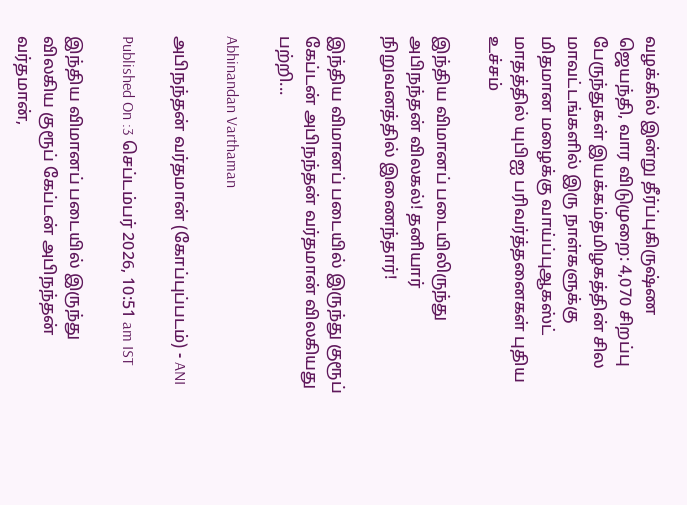வழக்கில் இன்று தீர்ப்புகிருஷ்ண ஜெயந்தி, வார விடுமுறை: 4,070 சிறப்பு பேருந்துகள் இயக்கம்தமிழகத்தின் சில மாவட்டங்களில் இரு நாள்களுக்கு மிதமான மழைக்கு வாய்ப்புஆகஸ்ட் மாதத்தில் யுபிஐ பரிவர்த்தனைகள் புதிய உச்சம்

இந்திய விமானப் படையிலிருந்து அபிநந்தன் விலகல்! தனியார் நிறுவனத்தில் இணைந்தார்!

இந்திய விமானப் படையில் இருந்து குரூப் கேப்டன் அபிநந்தன் வர்தமான் விலகியது பற்றி...

Abhinandan Varthaman

அபிநந்தன் வர்தமான் (கோப்புப்படம்) - ANI

Published On :3 செப்டம்பர் 2026, 10:51 am IST

இந்திய விமானப் படையில் இருந்து விலகிய குரூப் கேப்டன் அபிநந்தன் வர்தமான்,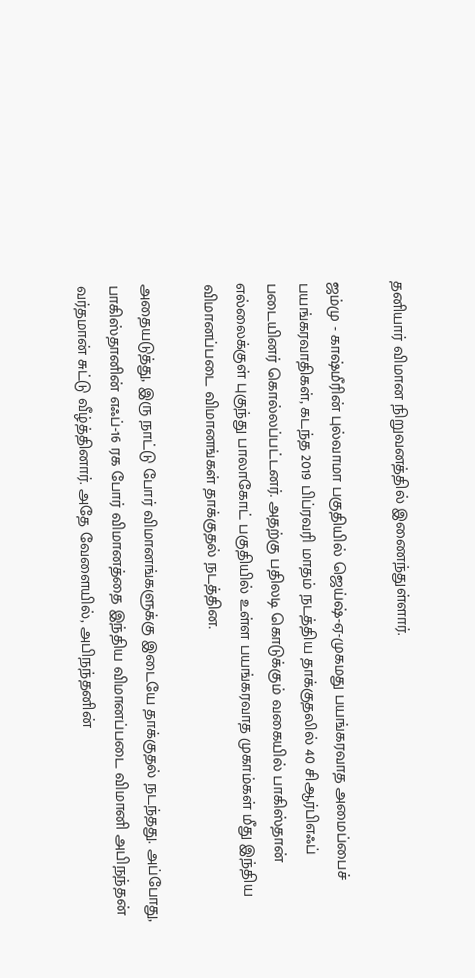தனியார் விமான நிறுவனத்தில் இணைந்துள்ளார்.

ஜம்மு - காஷ்மீரின் புல்வாமா பகுதியில் ஜெய்ஷ்-ஏ-முகமது பயங்கரவாத அமைப்பைச் பயங்கரவாதிகள், கடந்த 2019 பிப்ரவரி மாதம் நடத்திய தாக்குதலில் 40 சிஆர்பிஎஃப் படையினர் கொல்லப்பட்டனர். அதற்கு பதிலடி கொடுக்கும் வகையில் பாகிஸ்தான் எல்லைக்குள் புகுந்து பாலாகோட் பகுதியில் உள்ள பயங்கரவாத முகாம்கள் மீது இந்திய விமானப்படை விமானங்கள் தாக்குதல் நடத்தின.

அதையடுத்து, இரு நாட்டு போர் விமானங்களுக்கு இடையே தாக்குதல் நடந்தது. அப்போது, பாகிஸ்தானின் எஃப்-16 ரக போர் விமானத்தை இந்திய விமானப்படை விமானி அபிநந்தன் வர்தமான் சுட்டு வீழ்த்தினார். அதே வேளையில், அபிநந்தனின்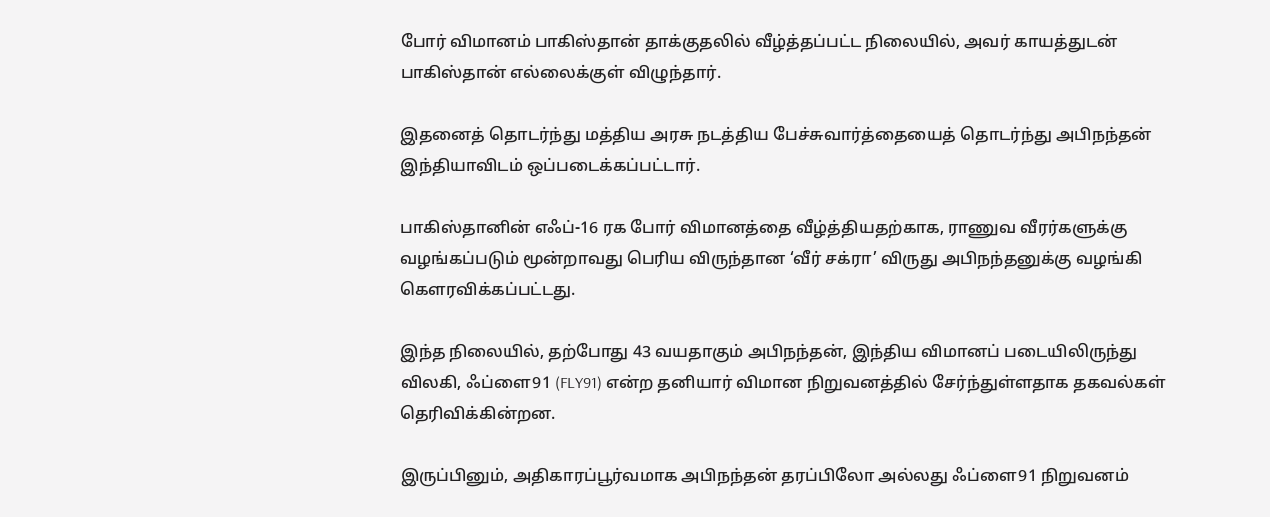போர் விமானம் பாகிஸ்தான் தாக்குதலில் வீழ்த்தப்பட்ட நிலையில், அவர் காயத்துடன் பாகிஸ்தான் எல்லைக்குள் விழுந்தார்.

இதனைத் தொடர்ந்து மத்திய அரசு நடத்திய பேச்சுவார்த்தையைத் தொடர்ந்து அபிநந்தன் இந்தியாவிடம் ஒப்படைக்கப்பட்டார்.

பாகிஸ்தானின் எஃப்-16 ரக போர் விமானத்தை வீழ்த்தியதற்காக, ராணுவ வீரர்களுக்கு வழங்கப்படும் மூன்றாவது பெரிய விருந்தான ‘வீர் சக்ரா’ விருது அபிநந்தனுக்கு வழங்கி கெளரவிக்கப்பட்டது.

இந்த நிலையில், தற்போது 43 வயதாகும் அபிநந்தன், இந்திய விமானப் படையிலிருந்து விலகி, ஃப்ளை91 (FLY91) என்ற தனியார் விமான நிறுவனத்தில் சேர்ந்துள்ளதாக தகவல்கள் தெரிவிக்கின்றன.

இருப்பினும், அதிகாரப்பூர்வமாக அபிநந்தன் தரப்பிலோ அல்லது ஃப்ளை91 நிறுவனம்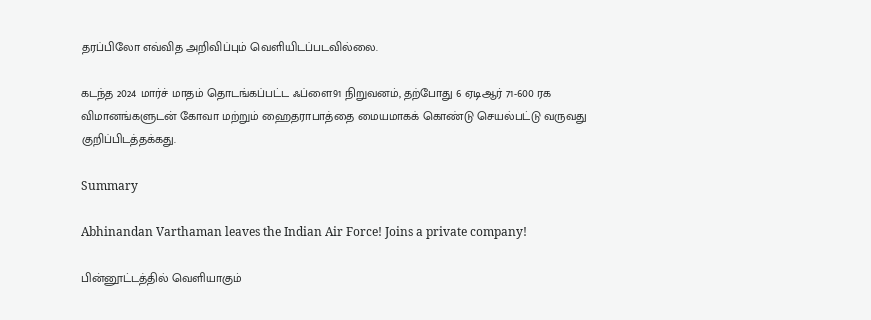தரப்பிலோ எவ்வித அறிவிப்பும் வெளியிடப்படவில்லை.

கடந்த 2024 மார்ச் மாதம் தொடங்கப்பட்ட ஃப்ளை91 நிறுவனம், தற்போது 6 ஏடிஆர் 71-600 ரக விமானங்களுடன் கோவா மற்றும் ஹைதராபாத்தை மையமாகக் கொண்டு செயல்பட்டு வருவது குறிப்பிடத்தக்கது.

Summary

Abhinandan Varthaman leaves the Indian Air Force! Joins a private company!

பின்னூட்டத்தில் வெளியாகும்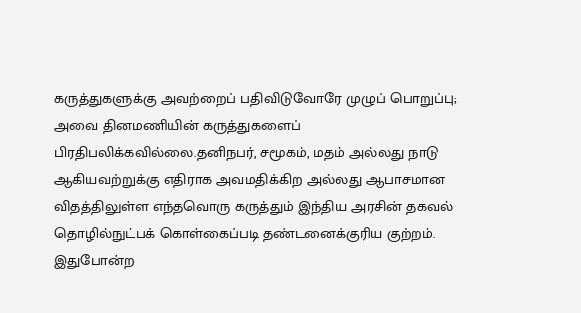கருத்துகளுக்கு அவற்றைப் பதிவிடுவோரே முழுப் பொறுப்பு; அவை தினமணியின் கருத்துகளைப் பிரதிபலிக்கவில்லை.தனிநபர், சமூகம், மதம் அல்லது நாடு ஆகியவற்றுக்கு எதிராக அவமதிக்கிற அல்லது ஆபாசமான விதத்திலுள்ள எந்தவொரு கருத்தும் இந்திய அரசின் தகவல் தொழில்நுட்பக் கொள்கைப்படி தண்டனைக்குரிய குற்றம். இதுபோன்ற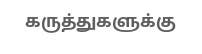கருத்துகளுக்கு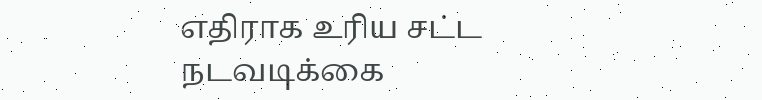எதிராக உரிய சட்ட நடவடிக்கை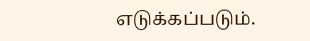எடுக்கப்படும்.